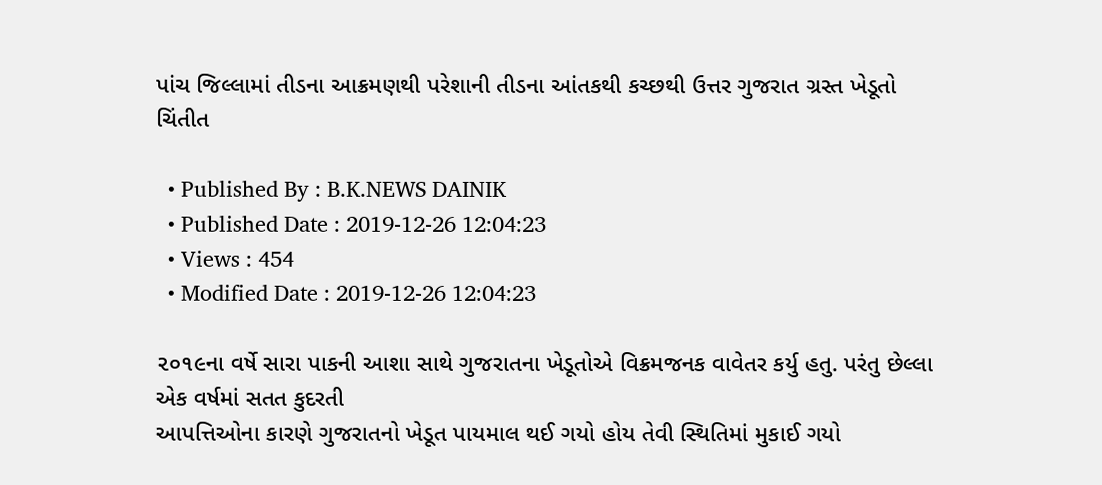પાંચ જિલ્લામાં તીડના આક્રમણથી પરેશાની તીડના આંતકથી કચ્છથી ઉત્તર ગુજરાત ગ્રસ્ત ખેડૂતો ચિંતીત

  • Published By : B.K.NEWS DAINIK
  • Published Date : 2019-12-26 12:04:23
  • Views : 454
  • Modified Date : 2019-12-26 12:04:23

૨૦૧૯ના વર્ષે સારા પાકની આશા સાથે ગુજરાતના ખેડૂતોએ વિક્રમજનક વાવેતર કર્યુ હતુ. પરંતુ છેલ્લા એક વર્ષમાં સતત કુદરતી
આપત્તિઓના કારણે ગુજરાતનો ખેડૂત પાયમાલ થઈ ગયો હોય તેવી સ્થિતિમાં મુકાઈ ગયો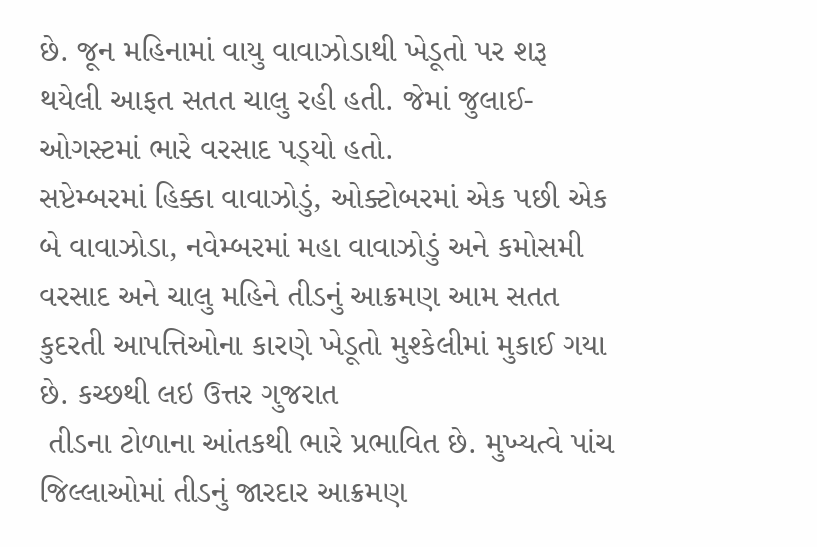છે. જૂન મહિનામાં વાયુ વાવાઝોડાથી ખેડૂતો પર શરૂ થયેલી આફત સતત ચાલુ રહી હતી. જેમાં જુલાઈ-ઓગસ્ટમાં ભારે વરસાદ પડ્‌યો હતો.
સપ્ટેમ્બરમાં હિક્કા વાવાઝોડું, ઓક્ટોબરમાં એક પછી એક બે વાવાઝોડા, નવેમ્બરમાં મહા વાવાઝોડું અને કમોસમી વરસાદ અને ચાલુ મહિને તીડનું આક્રમણ આમ સતત કુદરતી આપત્તિઓના કારણે ખેડૂતો મુશ્કેલીમાં મુકાઈ ગયા છે. કચ્છથી લઇ ઉત્તર ગુજરાત
 તીડના ટોળાના આંતકથી ભારે પ્રભાવિત છે. મુખ્યત્વે પાંચ જિલ્લાઓમાં તીડનું જારદાર આક્રમણ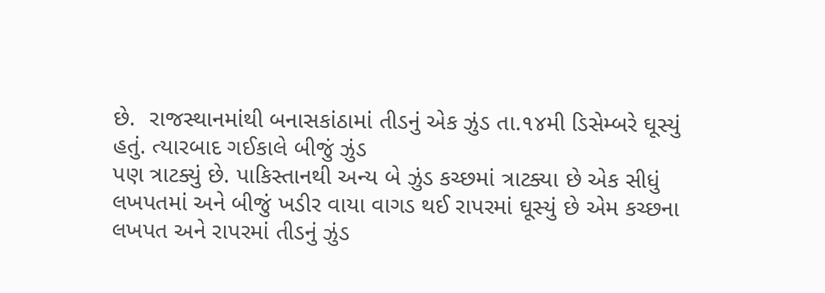છે.  રાજસ્થાનમાંથી બનાસકાંઠામાં તીડનું એક ઝુંડ તા.૧૪મી ડિસેમ્બરે ઘૂસ્યું હતું. ત્યારબાદ ગઈકાલે બીજું ઝુંડ
પણ ત્રાટક્યું છે. પાકિસ્તાનથી અન્ય બે ઝુંડ કચ્છમાં ત્રાટક્યા છે એક સીધું લખપતમાં અને બીજું ખડીર વાયા વાગડ થઈ રાપરમાં ઘૂસ્યું છે એમ કચ્છના લખપત અને રાપરમાં તીડનું ઝુંડ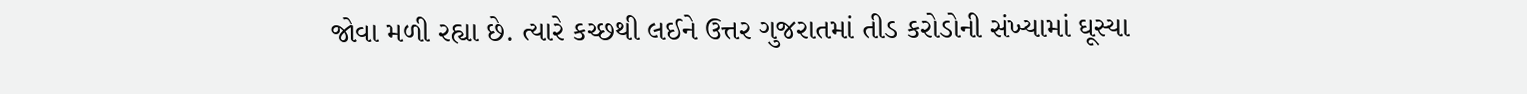જોવા મળી રહ્યા છે. ત્યારે કચ્છથી લઈને ઉત્તર ગુજરાતમાં તીડ કરોડોની સંખ્યામાં ઘૂસ્યા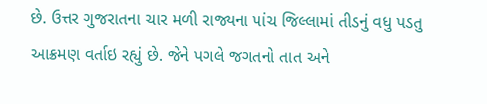છે. ઉત્તર ગુજરાતના ચાર મળી રાજ્યના ૫ાંચ જિલ્લામાં તીડનું વધુ પડતુ આક્રમણ વર્તાઇ રહ્યું છે. જેને પગલે જગતનો તાત અને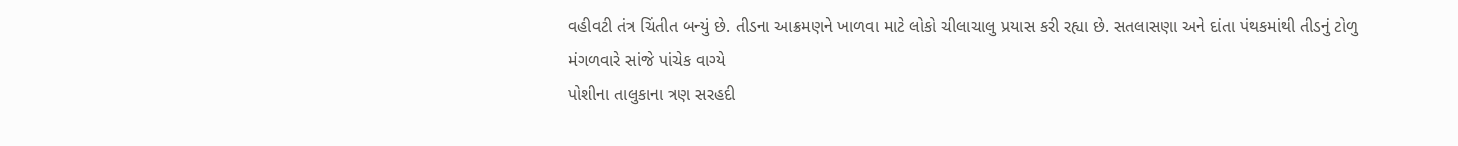વહીવટી તંત્ર ચિંતીત બન્યું છે. તીડના આક્રમણને ખાળવા માટે લોકો ચીલાચાલુ પ્રયાસ કરી રહ્યા છે. સતલાસણા અને દાંતા પંથકમાંથી તીડનું ટોળુ મંગળવારે સાંજે પાંચેક વાગ્યે
પોશીના તાલુકાના ત્રણ સરહદી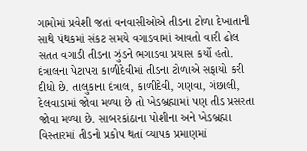ગામોમાં પ્રવેશી જતાં વનવાસીઓએ તીડના ટોળા દેખાતાની સાથે પંથકમાં સંકટ સમયે વગાડવામાં આવતો વારી ઢોલ સતત વગાડી તીડના ઝુંડને ભગાડવા પ્રયાસ કર્યો હતો. દંત્રાલના પેટાપરા કાળીદેવીમાં તીડના ટોળાએ સફાયો કરી દીધો છે. તાલુકાના દંત્રાલ, કાળીદેવી, ગણવા, ગંછાલી, દેલવાડામાં જોવા મળ્યા છે તો ખેડબ્રહ્મામાં પણ તીડ પ્રસરતા જોવા મળ્યા છે. સાબરકાંઠાના પોશીના અને ખેડબ્રહ્મા વિસ્તારમાં તીડનો પ્રકોપ થતાં વ્યાપક પ્રમાણમાં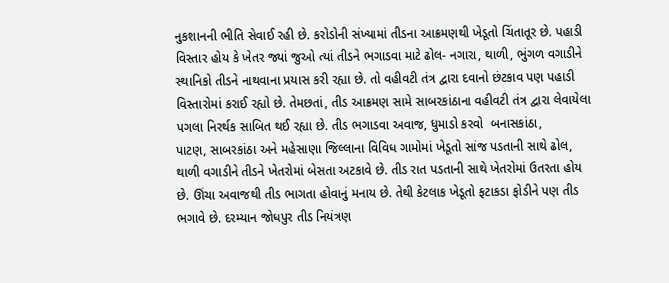નુકશાનની ભીતિ સેવાઈ રહી છે. કરોડોની સંખ્યામાં તીડના આક્રમણથી ખેડૂતો ચિંતાતૂર છે. પહાડી વિસ્તાર હોય કે ખેતર જ્યાં જુઓ ત્યાં તીડને ભગાડવા માટે ઢોલ- નગારા, થાળી, ભુંગળ વગાડીને સ્થાનિકો તીડને નાથવાના પ્રયાસ કરી રહ્યા છે. તો વહીવટી તંત્ર દ્વારા દવાનો છંટકાવ પણ પહાડી વિસ્તારોમાં કરાઈ રહ્યો છે. તેમછતાં, તીડ આક્રમણ સામે સાબરકાંઠાના વહીવટી તંત્ર દ્વારા લેવાયેલા
પગલા નિરર્થક સાબિત થઈ રહ્યા છે. તીડ ભગાડવા અવાજ, ધુમાડો કરવો  બનાસકાંઠા,
પાટણ, સાબરકાંઠા અને મહેસાણા જિલ્લાના વિવિધ ગામોમાં ખેડૂતો સાંજ પડતાની સાથે ઢોલ, થાળી વગાડીને તીડને ખેતરોમાં બેસતા અટકાવે છે. તીડ રાત પડતાની સાથે ખેતરોમાં ઉતરતા હોય છે. ઊંચા અવાજથી તીડ ભાગતા હોવાનું મનાય છે. તેથી કેટલાક ખેડૂતો ફટાકડા ફોડીને પણ તીડ ભગાવે છે. દરમ્યાન જોધપુર તીડ નિયંત્રણ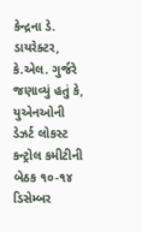કેન્દ્રના ડે. ડાયરેક્ટર, કે.એલ. ગુર્જરે જણાવ્યું હતું કે, યુએનઓની ડેઝર્ટ લોકસ્ટ કન્ટ્રોલ કમીટીની બેઠક ૧૦-૧૪ ડિસેમ્બર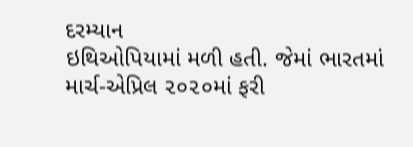દરમ્યાન
ઇથિઓપિયામાં મળી હતી. જેમાં ભારતમાં માર્ચ-એપ્રિલ ૨૦૨૦માં ફરી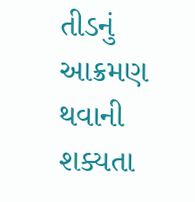તીડનું આક્રમણ થવાની શક્યતા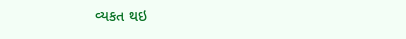વ્યકત થઇ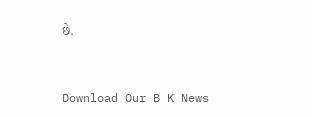છે.


Download Our B K News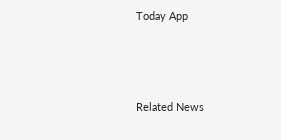Today App



Related News